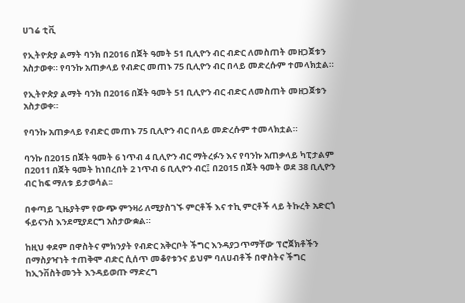ሀገሬ ቲቪ

የኢትዮጵያ ልማት ባንክ በ2016 በጀት ዓመት 51 ቢሊዮን ብር ብድር ለመስጠት መዘጋጀቱን አስታወቀ። የባንኩ አጠቃላይ የብድር መጠኑ 75 ቢሊዮን ብር በላይ መድረሱም ተመላክቷል።

የኢትዮጵያ ልማት ባንክ በ2016 በጀት ዓመት 51 ቢሊዮን ብር ብድር ለመስጠት መዘጋጀቱን አስታወቀ።

የባንኩ አጠቃላይ የብድር መጠኑ 75 ቢሊዮን ብር በላይ መድረሱም ተመላክቷል።

ባንኩ በ2015 በጀት ዓመት 6 ነጥብ 4 ቢሊዮን ብር ማትረፉን እና የባንኩ አጠቃላይ ካፒታልም በ2011 በጀት ዓመት ከነበረበት 2 ነጥብ 6 ቢሊዮን ብር፤ በ2015 በጀት ዓመት ወደ 38 ቢሊዮን ብር ከፍ ማለቱ ይታወሳል፡፡

በቀጣይ ጊዜያትም የውጭ ምንዛሪ ለሚያስገኙ ምርቶች እና ተኪ ምርቶች ላይ ትኩረት አድርጎ ፋይናንስ እንደሚያደርግ አስታውቋል።

ከዚህ ቀደም በዋስትና ምክንያት የብድር አቅርቦት ችግር እንዳያጋጥማቸው ፕሮጀክቶችን በማስያዣነት ተጠቅሞ ብድር ሲሰጥ መቆየቱንና ይህም ባለሀብቶች በዋስትና ችግር ከኢንቨስትመንት እንዳይወጡ ማድረግ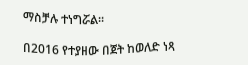ማስቻሉ ተነግሯል፡፡

በ2016 የተያዘው በጀት ከወለድ ነጻ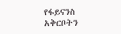የፋይናንስ አቅርቦትን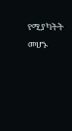የሚያካትት መሆኑ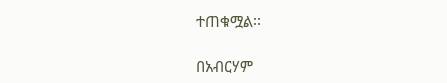ተጠቁሟል፡፡

በአብርሃም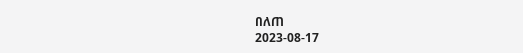በለጠ
2023-08-17